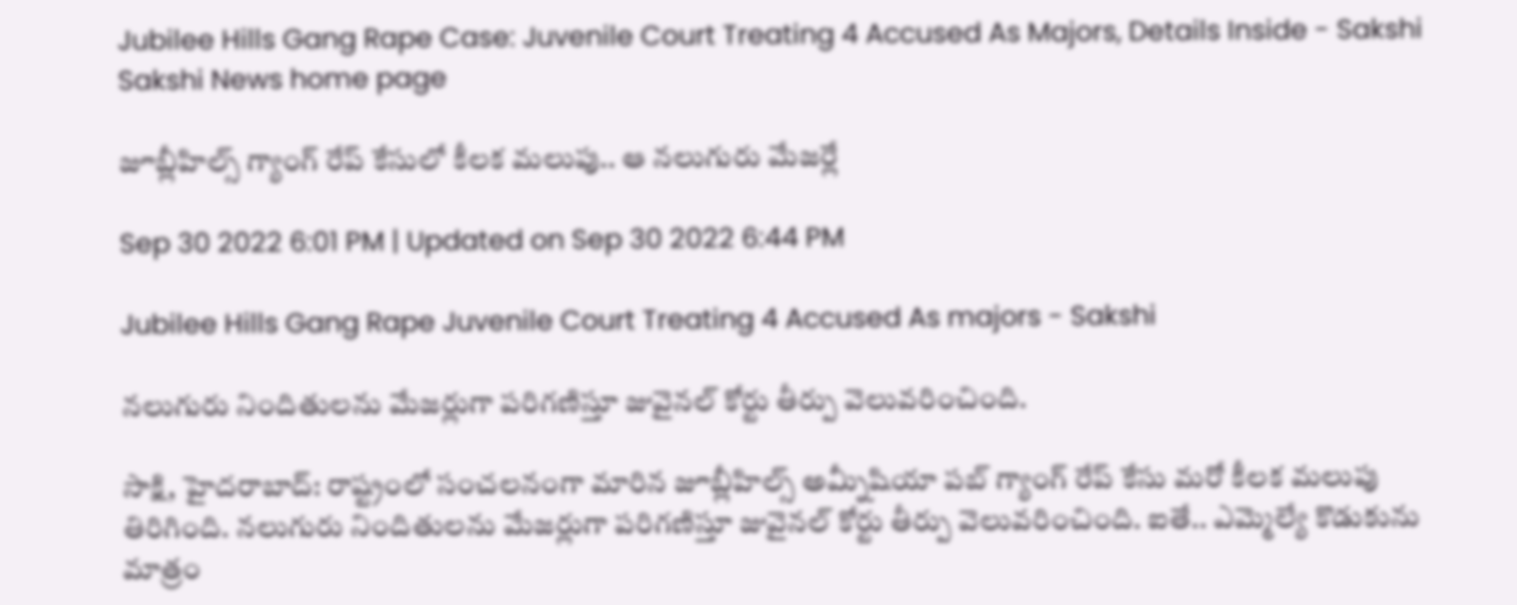Jubilee Hills Gang Rape Case: Juvenile Court Treating 4 Accused As Majors, Details Inside - Sakshi
Sakshi News home page

జూబ్లీహిల్స్‌ గ్యాంగ్‌ రేప్ కేసులో కీలక మలుపు.. ఆ నలుగురు మేజర్లే

Sep 30 2022 6:01 PM | Updated on Sep 30 2022 6:44 PM

Jubilee Hills Gang Rape Juvenile Court Treating 4 Accused As majors - Sakshi

నలుగురు నిందితులను మేజర్లుగా పరిగణిస్తూ జువైనల్‌ కోర్టు తీర్పు వెలువరించింది.

సాక్షి, హైదరాబాద్‌: రాష్ట్రంలో సంచలనంగా మారిన జూబ్లీహిల్స్‌ అమ్నీషియా పబ్‌ గ్యాంగ్‌ రేప్ కేసు మరో కీలక మలుపు తిరిగింది. నలుగురు నిందితులను మేజర్లుగా పరిగణిస్తూ జువైనల్‌ కోర్టు తీర్పు వెలువరించింది. ఐతే.. ఎమ్మెల్యే కొడుకును మాత్రం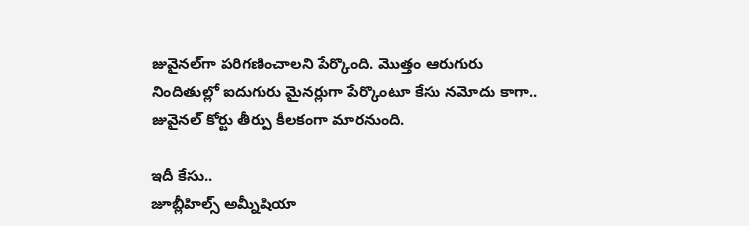జువైనల్‌గా పరిగణించాలని పేర్కొంది. మొత్తం ఆరుగురు నిందితుల్లో ఐదుగురు మైనర్లుగా పేర్కొంటూ కేసు నమోదు కాగా.. జువైనల్‌ కోర్టు తీర్పు కీలకంగా మారనుంది.

ఇదీ కేసు..
జూబ్లీహిల్స్‌ ‍అమ్నీషియా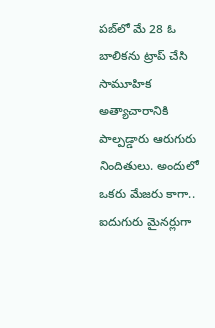పబ్‌లో మే 28 ఓ బాలికను ట్రాప్‌ చేసి సామూహిక అత్యాచారానికి పాల్పడ్డారు ఆరుగురు నిందితులు. అందులో ఒకరు మేజరు కాగా.. ఐదుగురు మైనర్లుగా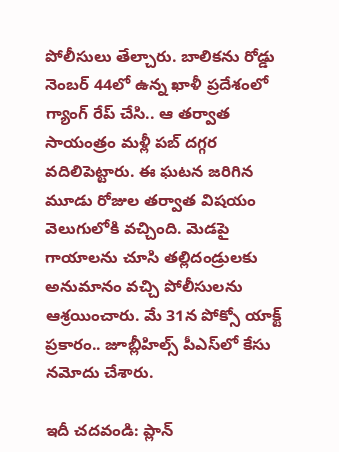పోలీసులు తేల్చారు. బాలికను రోడ్డు నెంబర్‌ 44లో ఉన్న ఖాళీ ప్రదేశంలో గ్యాంగ్‌ రేప్‌ చేసి.. ఆ తర్వాత సాయంత్రం మళ్లీ పబ్ దగ్గర వదిలిపెట్టారు. ఈ ఘటన జరిగిన మూడు రోజుల తర్వాత విషయం వెలుగులోకి వచ్చింది. మెడపై గాయాలను చూసి తల్లిదండ్రులకు అనుమానం వచ్చి పోలీసులను ఆశ్రయించారు. మే 31న పోక్సో యాక్ట్‌ ప్రకారం.. జూబ్లీహిల్స్‌ పీఎస్‌లో కేసు నమోదు చేశారు.

ఇదీ చదవండి: ప్లాన్‌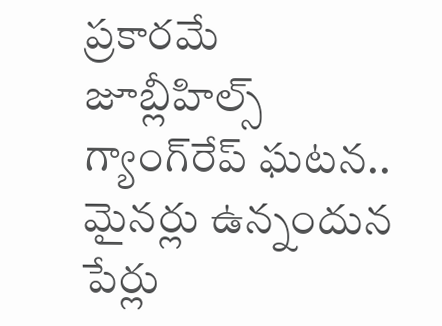ప్రకారమే జూబ్లీహిల్స్‌ గ్యాంగ్‌రేప్‌ ఘటన.. మైనర్లు ఉన్నందున పేర్లు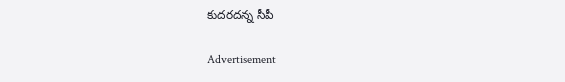కుదరదన్న సీపీ

Advertisement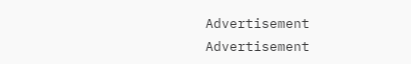Advertisement
Advertisement